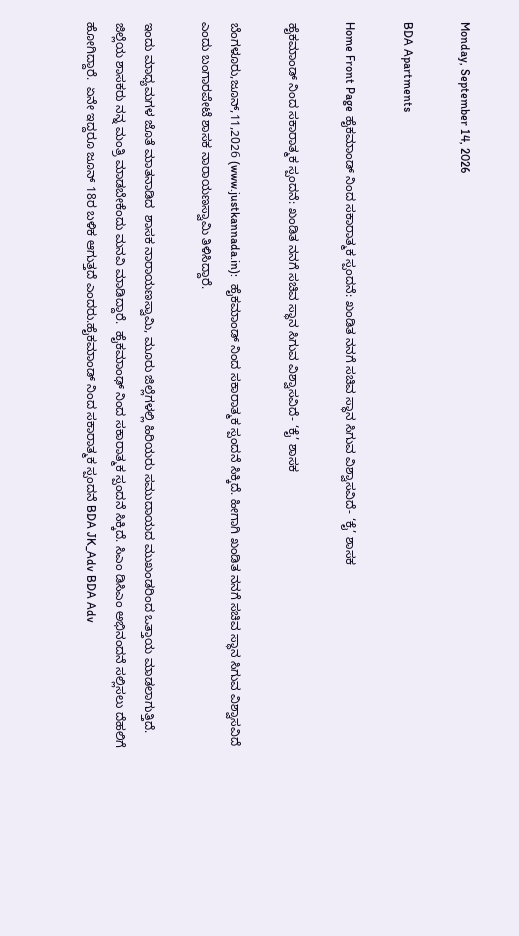Monday, September 14, 2026

BDA Apartments

Home Front Page ಹೈಕಮಾಂಡ್ ನಿಂದ ಸಕಾರಾತ್ಮಕ ಸ್ಪಂದನೆ: ಖಂಡಿತ ನನಗೆ ಸಚಿವ ಸ್ಥಾನ ಸಿಗುವ ವಿಶ್ವಾಸವಿದೆ- ‘ಕೈ’ ಶಾಸಕ

ಹೈಕಮಾಂಡ್ ನಿಂದ ಸಕಾರಾತ್ಮಕ ಸ್ಪಂದನೆ: ಖಂಡಿತ ನನಗೆ ಸಚಿವ ಸ್ಥಾನ ಸಿಗುವ ವಿಶ್ವಾಸವಿದೆ- ‘ಕೈ’ ಶಾಸಕ

ಬೆಂಗಳೂರು,ಜೂನ್,11,2026 (www.justkannada.in):  ಹೈಕಮಾಂಡ್ ನಿಂದ ಸಕಾರಾತ್ಮಕ ಸ್ಪಂದನೆ ಸಿಕ್ಕಿದೆ. ಹೀಗಾಗಿ ಖಂಡಿತ ನನಗೆ ಸಚಿವ ಸ್ಥಾನ ಸಿಗುವ ವಿಶ್ವಾಸವಿದೆ ಎಂದು ಬಂಗಾರಪೇಟೆ ಶಾಸಕ ನಾರಾಯಣಸ್ವಾಮಿ ತಿಳಿಸಿದ್ದಾರೆ.

ಇಂದು ಮಾಧ್ಯಮಗಳ ಜೊತೆ ಮಾತನಾಡಿದ  ಶಾಸಕ ನಾರಾಯಣಸ್ವಾಮಿ, ಮೂರು ಜಿಲ್ಲೆಗಳಲ್ಲಿ ಹಿರಿಯರು ಸಮುದಾಯದ ಮುಖಂಡರಿಂದ ಒತ್ತಾಯ ಮಾಡಲಾಗುತ್ತಿದೆ.  ಜಿಲ್ಲೆಯ ಶಾಸಕರು ನನ್ನ ಮಂತ್ರಿ ಮಾಡಬೇಕೆಂದು ಮನವಿ ಮಾಡಿದ್ದಾರೆ.  ಹೈಕಮಾಂಢ್ ನಿಂದ ಸಕಾರಾತ್ಮಕ ಸ್ಪಂದನೆ ಸಿಕ್ಕಿದೆ. ಸಿಎಂ ಡಿಸಿಎಂ ಅಭಿನಂದನೆ ಸಲ್ಲಿಸಲು ದೆಹಲಿಗೆ ಹೋಗಿದ್ದಾರೆ.  ಏನೇ ಇದ್ದರೂ ಜೂನ್ 18ರ ಬಳಿಕ ಆಗುತ್ತದೆ ಎಂದರು.ಹೈಕಮಾಂಡ್ ನಿಂದ ಸಕಾರಾತ್ಮಕ ಸ್ಪಂದನೆ BDA JK_Adv BDA Adv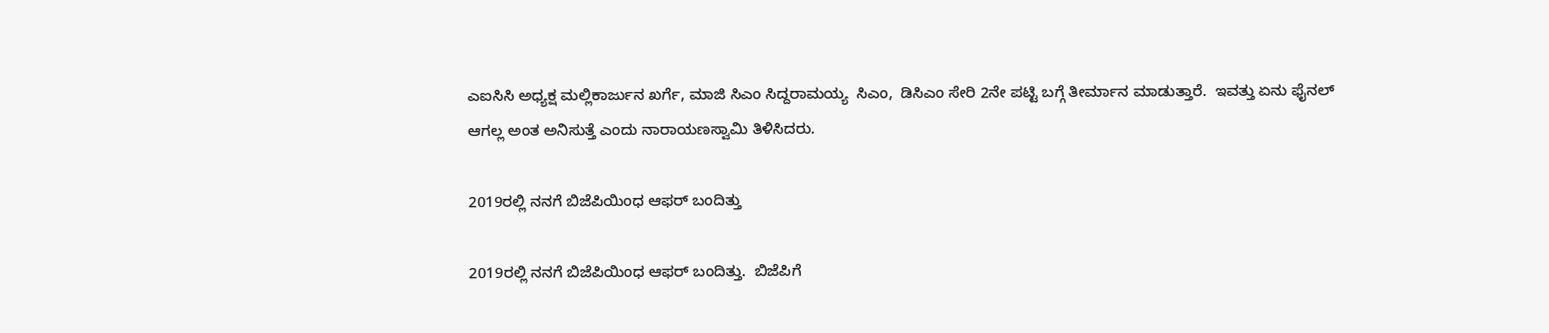ಎಐಸಿಸಿ ಅಧ್ಯಕ್ಷ ಮಲ್ಲಿಕಾರ್ಜುನ ಖರ್ಗೆ, ಮಾಜಿ ಸಿಎಂ ಸಿದ್ದರಾಮಯ್ಯ  ಸಿಎಂ,  ಡಿಸಿಎಂ ಸೇರಿ 2ನೇ ಪಟ್ಟಿ ಬಗ್ಗೆ ತೀರ್ಮಾನ ಮಾಡುತ್ತಾರೆ.  ಇವತ್ತು ಏನು ಫೈನಲ್ ಆಗಲ್ಲ ಅಂತ ಅನಿಸುತ್ತೆ ಎಂದು ನಾರಾಯಣಸ್ವಾಮಿ ತಿಳಿಸಿದರು.

2019ರಲ್ಲಿ ನನಗೆ ಬಿಜೆಪಿಯಿಂಧ ಆಫರ್ ಬಂದಿತ್ತು

2019ರಲ್ಲಿ ನನಗೆ ಬಿಜೆಪಿಯಿಂಧ ಆಫರ್ ಬಂದಿತ್ತು.  ಬಿಜೆಪಿಗೆ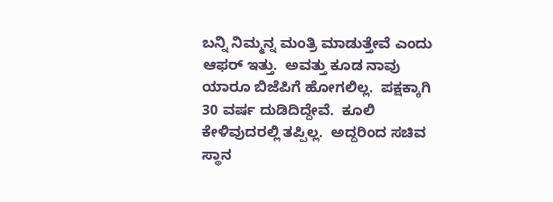ಬನ್ನಿ ನಿಮ್ಮನ್ನ ಮಂತ್ರಿ ಮಾಡುತ್ತೇವೆ ಎಂದು ಆಫರ್ ಇತ್ತು.  ಅವತ್ತು ಕೂಡ ನಾವು ಯಾರೂ ಬಿಜೆಪಿಗೆ ಹೋಗಲಿಲ್ಲ.  ಪಕ್ಷಕ್ಕಾಗಿ  30 ವರ್ಷ ದುಡಿದಿದ್ದೇವೆ.  ಕೂಲಿ ಕೇಳಿವುದರಲ್ಲಿ ತಪ್ಪಿಲ್ಲ.  ಅದ್ದರಿಂದ ಸಚಿವ ಸ್ಥಾನ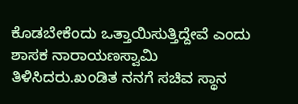ಕೊಡಬೇಕೆಂದು ಒತ್ತಾಯಿಸುತ್ತಿದ್ದೇವೆ ಎಂದು ಶಾಸಕ ನಾರಾಯಣಸ್ವಾಮಿ ತಿಳಿಸಿದರು.ಖಂಡಿತ ನನಗೆ ಸಚಿವ ಸ್ಥಾನ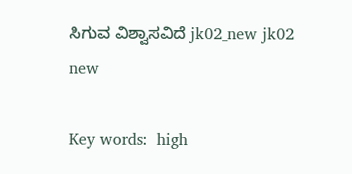ಸಿಗುವ ವಿಶ್ವಾಸವಿದೆ jk02_new jk02 new

Key words:  high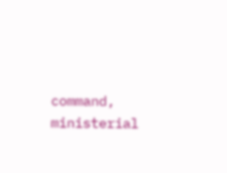command, ministerial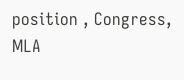position , Congress, MLA